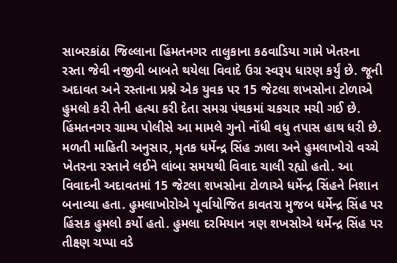સાબરકાંઠા જિલ્લાના હિંમતનગર તાલુકાના કઠવાડિયા ગામે ખેતરના રસ્તા જેવી નજીવી બાબતે થયેલા વિવાદે ઉગ્ર સ્વરૂપ ધારણ કર્યું છે. જૂની અદાવત અને રસ્તાના પ્રશ્ને એક યુવક પર 15 જેટલા શખસોના ટોળાએ હુમલો કરી તેની હત્યા કરી દેતા સમગ્ર પંથકમાં ચકચાર મચી ગઈ છે. હિંમતનગર ગ્રામ્ય પોલીસે આ મામલે ગુનો નોંધી વધુ તપાસ હાથ ધરી છે.
મળતી માહિતી અનુસાર, મૃતક ધર્મેન્દ્ર સિંહ ઝાલા અને હુમલાખોરો વચ્ચે ખેતરના રસ્તાને લઈને લાંબા સમયથી વિવાદ ચાલી રહ્યો હતો. આ વિવાદની અદાવતમાં 15 જેટલા શખસોના ટોળાએ ધર્મેન્દ્ર સિંહને નિશાન બનાવ્યા હતા. હુમલાખોરોએ પૂર્વાયોજિત કાવતરા મુજબ ધર્મેન્દ્ર સિંહ પર હિંસક હુમલો કર્યો હતો. હુમલા દરમિયાન ત્રણ શખસોએ ધર્મેન્દ્ર સિંહ પર તીક્ષ્ણ ચપ્પા વડે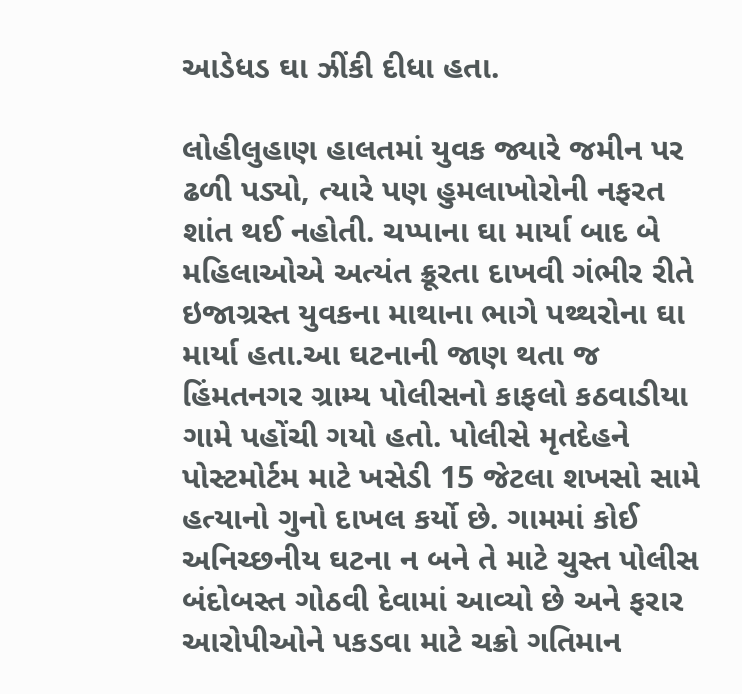આડેધડ ઘા ઝીંકી દીધા હતા.

લોહીલુહાણ હાલતમાં યુવક જ્યારે જમીન પર ઢળી પડ્યો, ત્યારે પણ હુમલાખોરોની નફરત શાંત થઈ નહોતી. ચપ્પાના ઘા માર્યા બાદ બે મહિલાઓએ અત્યંત ક્રૂરતા દાખવી ગંભીર રીતે ઇજાગ્રસ્ત યુવકના માથાના ભાગે પથ્થરોના ઘા માર્યા હતા.આ ઘટનાની જાણ થતા જ હિંમતનગર ગ્રામ્ય પોલીસનો કાફલો કઠવાડીયા ગામે પહોંચી ગયો હતો. પોલીસે મૃતદેહને પોસ્ટમોર્ટમ માટે ખસેડી 15 જેટલા શખસો સામે હત્યાનો ગુનો દાખલ કર્યો છે. ગામમાં કોઈ અનિચ્છનીય ઘટના ન બને તે માટે ચુસ્ત પોલીસ બંદોબસ્ત ગોઠવી દેવામાં આવ્યો છે અને ફરાર આરોપીઓને પકડવા માટે ચક્રો ગતિમાન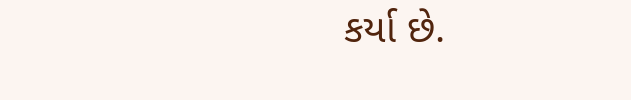કર્યા છે.